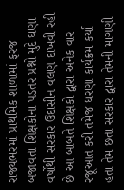રાજ્યભરમાં પ્રાથમિક શાળામાં ફરજ બજાવતા શિક્ષકોના પડતર પ્રશ્નો મુદે ઘણા વર્ષોથી સરકાર ઉદાસીન વલણ દાખવી રહી છે આ બાબતે શિક્ષકો દ્વારા અનેક વાર રજૂઆત કરી તમેજ ધરણા કાર્યક્રમ કર્યા હતા તેમ છતા સરકાર દ્વારા તેમની માગણી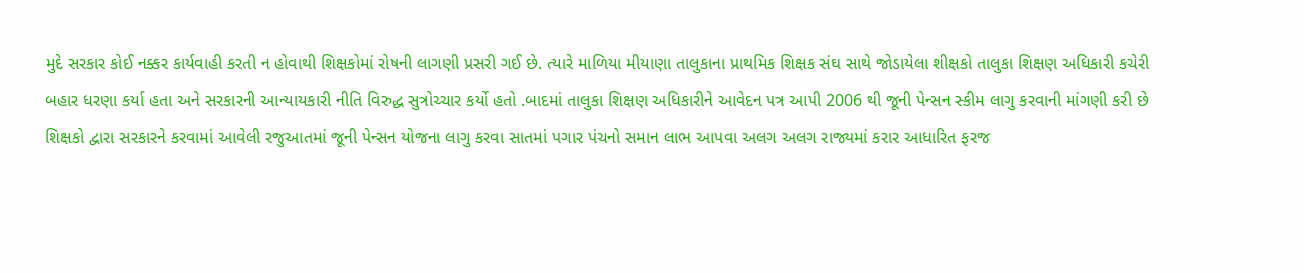મુદે સરકાર કોઈ નક્કર કાર્યવાહી કરતી ન હોવાથી શિક્ષકોમાં રોષની લાગણી પ્રસરી ગઈ છે. ત્યારે માળિયા મીયાણા તાલુકાના પ્રાથમિક શિક્ષક સંઘ સાથે જોડાયેલા શીક્ષકો તાલુકા શિક્ષણ અધિકારી કચેરી બહાર ધરણા કર્યા હતા અને સરકારની આન્યાયકારી નીતિ વિરુદ્ધ સુત્રોચ્ચાર કર્યો હતો .બાદમાં તાલુકા શિક્ષણ અધિકારીને આવેદન પત્ર આપી 2006 થી જૂની પેન્સન સ્કીમ લાગુ કરવાની માંગણી કરી છે
શિક્ષકો દ્વારા સરકારને કરવામાં આવેલી રજુઆતમાં જૂની પેન્સન યોજના લાગુ કરવા સાતમાં પગાર પંચનો સમાન લાભ આપવા અલગ અલગ રાજ્યમાં કરાર આધારિત ફરજ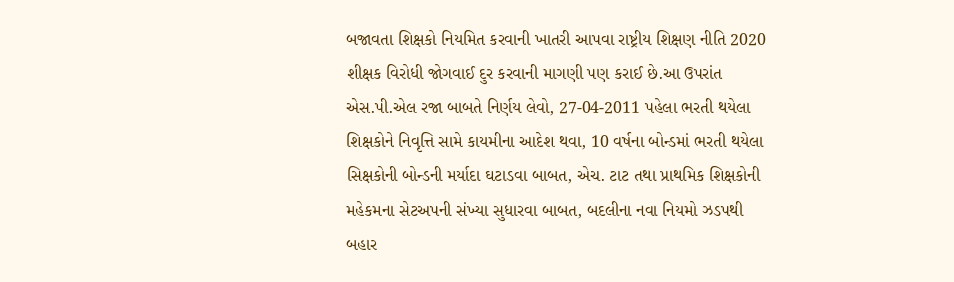બજાવતા શિક્ષકો નિયમિત કરવાની ખાતરી આપવા રાષ્ટ્રીય શિક્ષણ નીતિ 2020 શીક્ષક વિરોધી જોગવાઈ દુર કરવાની માગણી પણ કરાઈ છે.આ ઉપરાંત એસ.પી.એલ રજા બાબતે નિર્ણય લેવો, 27-04-2011 પહેલા ભરતી થયેલા શિક્ષકોને નિવૃત્તિ સામે કાયમીના આદેશ થવા, 10 વર્ષના બોન્ડમાં ભરતી થયેલા સિક્ષકોની બોન્ડની મર્યાદા ઘટાડવા બાબત, એચ. ટાટ તથા પ્રાથમિક શિક્ષકોની મહેકમના સેટઅપની સંખ્યા સુધારવા બાબત, બદલીના નવા નિયમો ઝડપથી બહાર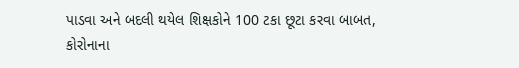પાડવા અને બદલી થયેલ શિક્ષકોને 100 ટકા છૂટા કરવા બાબત, કોરોનાના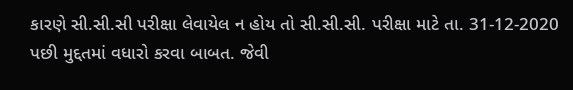કારણે સી.સી.સી પરીક્ષા લેવાયેલ ન હોય તો સી.સી.સી. પરીક્ષા માટે તા. 31-12-2020 પછી મુદ્દતમાં વધારો કરવા બાબત. જેવી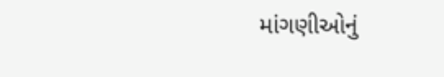માંગણીઓનું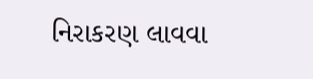નિરાકરણ લાવવા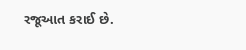રજૂઆત કરાઈ છે.